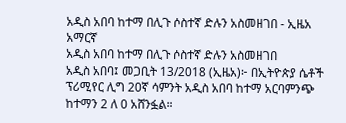አዲስ አበባ ከተማ በሊጉ ሶስተኛ ድሉን አስመዘገበ - ኢዜአ አማርኛ
አዲስ አበባ ከተማ በሊጉ ሶስተኛ ድሉን አስመዘገበ
አዲስ አበባ፤ መጋቢት 13/2018 (ኢዜአ)፦ በኢትዮጵያ ሴቶች ፕሪሚየር ሊግ 20ኛ ሳምንት አዲስ አበባ ከተማ አርባምንጭ ከተማን 2 ለ 0 አሸንፏል።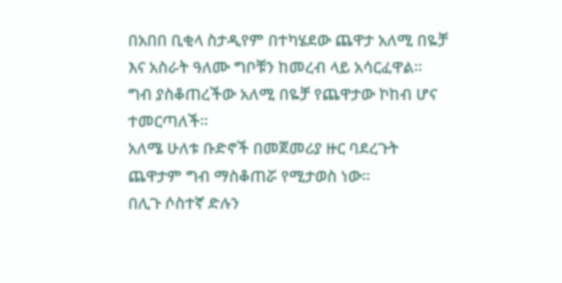በአበበ ቢቂላ ስታዲየም በተካሄደው ጨዋታ አለሚ በዬቻ እና አስራት ዓለሙ ግቦቹን ከመረብ ላይ አሳርፈዋል።
ግብ ያስቆጠረችው አለሚ በዬቻ የጨዋታው ኮከብ ሆና ተመርጣለች።
አለሜ ሁለቱ ቡድኖች በመጀመሪያ ዙር ባደረጉት ጨዋታም ግብ ማስቆጠሯ የሚታወስ ነው።
በሊጉ ሶስተኛ ድሉን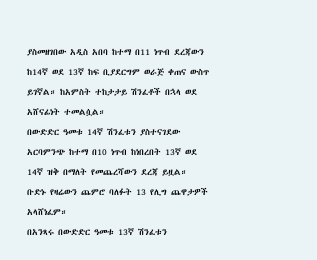ያስመዘገበው አዲስ አበባ ከተማ በ11 ነጥብ ደረጃውን ከ14ኛ ወደ 13ኛ ከፍ ቢያደርግም ወራጅ ቀጠና ውስጥ ይገኛል። ከአምስት ተከታታይ ሽንፈቶች በኋላ ወደ አሸናፊነት ተመልሷል።
በውድድር ዓመቱ 14ኛ ሽንፈቱን ያስተናገደው አርባምንጭ ከተማ በ10 ነጥብ ከነበረበት 13ኛ ወደ 14ኛ ዝቅ በማለት የመጨረሻውን ደረጃ ይዟል።
ቡድኑ የዛሬውን ጨምሮ ባለፉት 13 የሊግ ጨዋታዎች አላሸነፈም።
በአንጻሩ በውድድር ዓመቱ 13ኛ ሽንፈቱን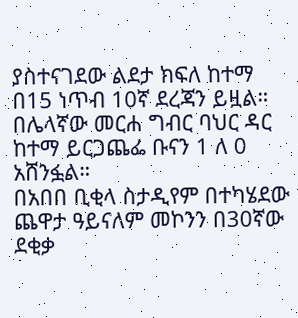ያስተናገደው ልደታ ክፍለ ከተማ በ15 ነጥብ 10ኛ ደረጃን ይዟል።
በሌላኛው መርሐ ግብር ባህር ዳር ከተማ ይርጋጨፌ ቡናን 1 ለ 0 አሸንፏል።
በአበበ ቢቂላ ስታዲየም በተካሄደው ጨዋታ ዓይናለም መኮንን በ30ኛው ደቂቃ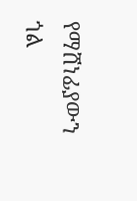የማሸነፊያውን ጎል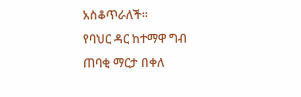አስቆጥራለች።
የባህር ዳር ከተማዋ ግብ ጠባቂ ማርታ በቀለ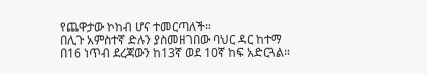የጨዋታው ኮከብ ሆና ተመርጣለች።
በሊጉ አምስተኛ ድሉን ያስመዘገበው ባህር ዳር ከተማ በ16 ነጥብ ደረጃውን ከ13ኛ ወደ 10ኛ ከፍ አድርጓል።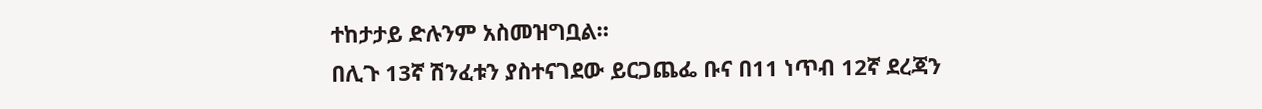ተከታታይ ድሉንም አስመዝግቧል።
በሊጉ 13ኛ ሽንፈቱን ያስተናገደው ይርጋጨፌ ቡና በ11 ነጥብ 12ኛ ደረጃን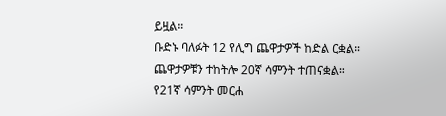ይዟል።
ቡድኑ ባለፉት 12 የሊግ ጨዋታዎች ከድል ርቋል።
ጨዋታዎቹን ተከትሎ 20ኛ ሳምንት ተጠናቋል።
የ21ኛ ሳምንት መርሐ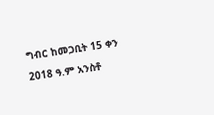ግብር ከመጋቢት 15 ቀን 2018 ዓ.ም አንስቶ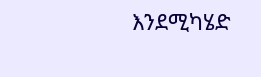እንደሚካሄድ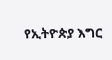የኢትዮጵያ እግር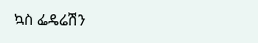ኳስ ፌዴሬሽን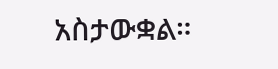አስታውቋል።